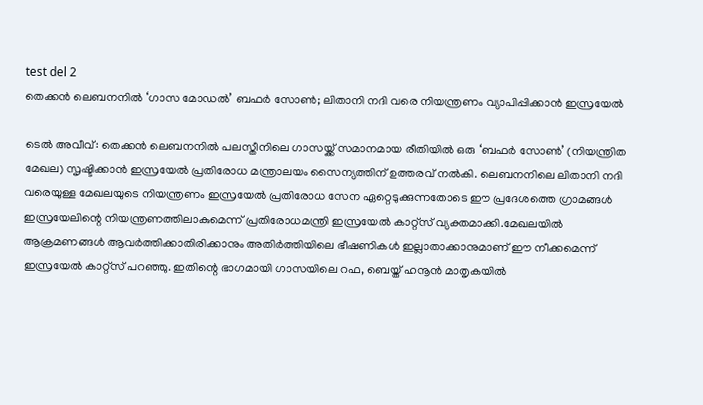test del 2
തെക്കൻ ലെബനനിൽ ‘ഗാസ മോഡൽ’ ബഫർ സോൺ; ലിതാനി നദി വരെ നിയന്ത്രണം വ്യാപിപ്പിക്കാൻ ഇസ്രയേൽ

ടെൽ അവീവ്: തെക്കൻ ലെബനനിൽ പലസ്തീനിലെ ഗാസയ്ക്ക് സമാനമായ രീതിയിൽ ഒരു ‘ബഫർ സോൺ’ (നിയന്ത്രിത മേഖല) സൃഷ്ടിക്കാൻ ഇസ്രയേൽ പ്രതിരോധ മന്ത്രാലയം സൈന്യത്തിന് ഉത്തരവ് നൽകി. ലെബനനിലെ ലിതാനി നദി വരെയുള്ള മേഖലയുടെ നിയന്ത്രണം ഇസ്രയേൽ പ്രതിരോധ സേന ഏറ്റെടുക്കുന്നതോടെ ഈ പ്രദേശത്തെ ഗ്രാമങ്ങൾ ഇസ്രയേലിന്റെ നിയന്ത്രണത്തിലാകുമെന്ന് പ്രതിരോധമന്ത്രി ഇസ്രയേൽ കാറ്റ്സ് വ്യക്തമാക്കി.മേഖലയിൽ ആക്രമണങ്ങൾ ആവർത്തിക്കാതിരിക്കാനും അതിർത്തിയിലെ ഭീഷണികൾ ഇല്ലാതാക്കാനുമാണ് ഈ നീക്കമെന്ന് ഇസ്രയേൽ കാറ്റ്സ് പറഞ്ഞു. ഇതിന്റെ ഭാഗമായി ഗാസയിലെ റഫ, ബെയ്ത് ഹനൂൻ മാതൃകയിൽ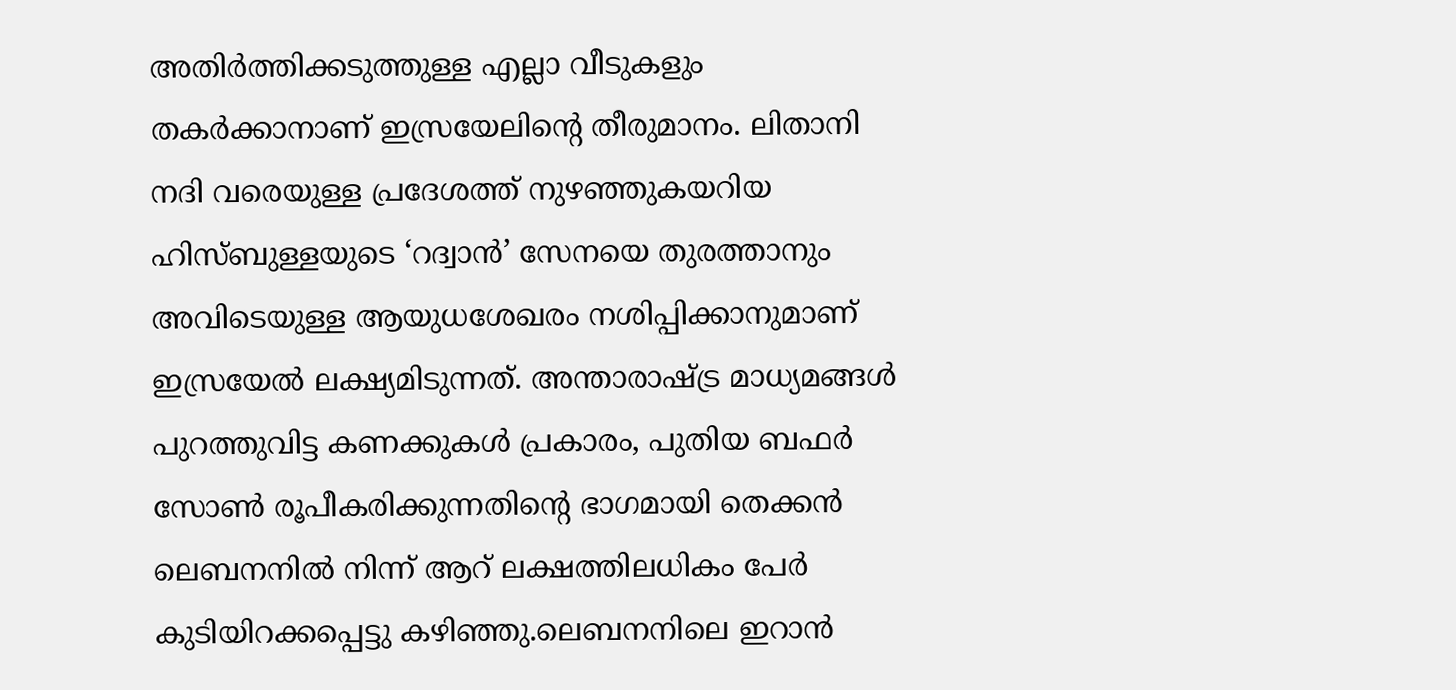അതിർത്തിക്കടുത്തുള്ള എല്ലാ വീടുകളും തകർക്കാനാണ് ഇസ്രയേലിന്റെ തീരുമാനം. ലിതാനി നദി വരെയുള്ള പ്രദേശത്ത് നുഴഞ്ഞുകയറിയ ഹിസ്ബുള്ളയുടെ ‘റദ്വാൻ’ സേനയെ തുരത്താനും അവിടെയുള്ള ആയുധശേഖരം നശിപ്പിക്കാനുമാണ് ഇസ്രയേൽ ലക്ഷ്യമിടുന്നത്. അന്താരാഷ്ട്ര മാധ്യമങ്ങൾ പുറത്തുവിട്ട കണക്കുകൾ പ്രകാരം, പുതിയ ബഫർ സോൺ രൂപീകരിക്കുന്നതിന്റെ ഭാഗമായി തെക്കൻ ലെബനനിൽ നിന്ന് ആറ് ലക്ഷത്തിലധികം പേർ കുടിയിറക്കപ്പെട്ടു കഴിഞ്ഞു.ലെബനനിലെ ഇറാൻ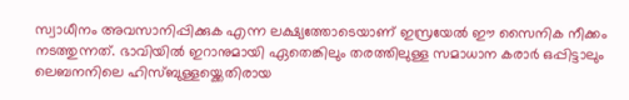സ്വാധീനം അവസാനിപ്പിക്കുക എന്ന ലക്ഷ്യത്തോടെയാണ് ഇസ്രയേൽ ഈ സൈനിക നീക്കം നടത്തുന്നത്. ഭാവിയിൽ ഇറാനുമായി ഏതെങ്കിലും തരത്തിലുള്ള സമാധാന കരാർ ഒപ്പിട്ടാലും ലെബനനിലെ ഹിസ്ബുള്ളയ്ക്കെതിരായ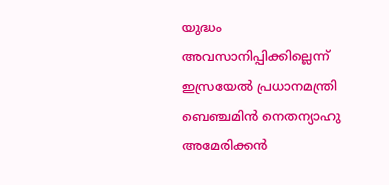യുദ്ധം അവസാനിപ്പിക്കില്ലെന്ന് ഇസ്രയേൽ പ്രധാനമന്ത്രി ബെഞ്ചമിൻ നെതന്യാഹു അമേരിക്കൻ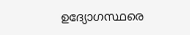ഉദ്യോഗസ്ഥരെ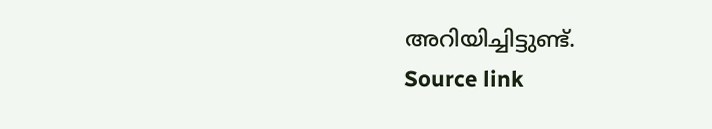അറിയിച്ചിട്ടുണ്ട്.
Source link